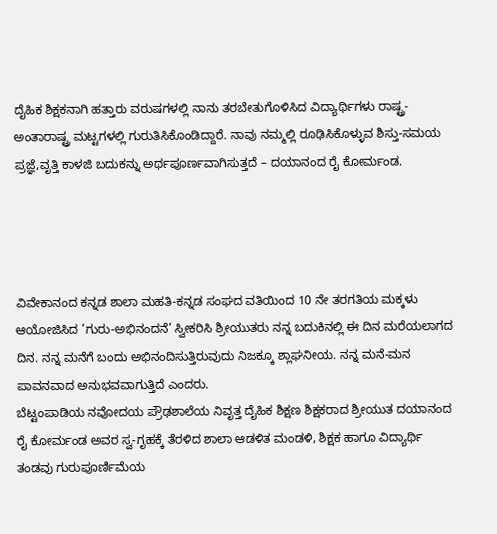ದೈಹಿಕ ಶಿಕ್ಷಕನಾಗಿ ಹತ್ತಾರು ವರುಷಗಳಲ್ಲಿ ನಾನು ತರಬೇತುಗೊಳಿಸಿದ ವಿದ್ಯಾರ್ಥಿಗಳು ರಾಷ್ಟ್ರ-ಅಂತಾರಾಷ್ಟ್ರ ಮಟ್ಟಗಳಲ್ಲಿ ಗುರುತಿಸಿಕೊಂಡಿದ್ದಾರೆ. ನಾವು ನಮ್ಮಲ್ಲಿ ರೂಢಿಸಿಕೊಳ್ಳುವ ಶಿಸ್ತು-ಸಮಯ ಪ್ರಜ್ಞೆ,ವೃತ್ತಿ ಕಾಳಜಿ ಬದುಕನ್ನು ಅರ್ಥಪೂರ್ಣವಾಗಿಸುತ್ತದೆ – ದಯಾನಂದ ರೈ ಕೋರ್ಮಂಡ.




ವಿವೇಕಾನಂದ ಕನ್ನಡ ಶಾಲಾ ಮಹತಿ-ಕನ್ನಡ ಸಂಘದ ವತಿಯಿಂದ 10 ನೇ ತರಗತಿಯ ಮಕ್ಕಳು ಆಯೋಜಿಸಿದ ’ಗುರು-ಅಭಿನಂದನೆ’ ಸ್ವೀಕರಿಸಿ ಶ್ರೀಯುತರು ನನ್ನ ಬದುಕಿನಲ್ಲಿ ಈ ದಿನ ಮರೆಯಲಾಗದ ದಿನ. ನನ್ನ ಮನೆಗೆ ಬಂದು ಅಭಿನಂದಿಸುತ್ತಿರುವುದು ನಿಜಕ್ಕೂ ಶ್ಲಾಘನೀಯ. ನನ್ನ ಮನೆ-ಮನ ಪಾವನವಾದ ಅನುಭವವಾಗುತ್ತಿದೆ ಎಂದರು.
ಬೆಟ್ಟಂಪಾಡಿಯ ನವೋದಯ ಪ್ರೌಢಶಾಲೆಯ ನಿವೃತ್ತ ದೈಹಿಕ ಶಿಕ್ಷಣ ಶಿಕ್ಷಕರಾದ ಶ್ರೀಯುತ ದಯಾನಂದ ರೈ ಕೋರ್ಮಂಡ ಅವರ ಸ್ವ-ಗೃಹಕ್ಕೆ ತೆರಳಿದ ಶಾಲಾ ಆಡಳಿತ ಮಂಡಳಿ, ಶಿಕ್ಷಕ ಹಾಗೂ ವಿದ್ಯಾರ್ಥಿ ತಂಡವು ಗುರುಪೂರ್ಣಿಮೆಯ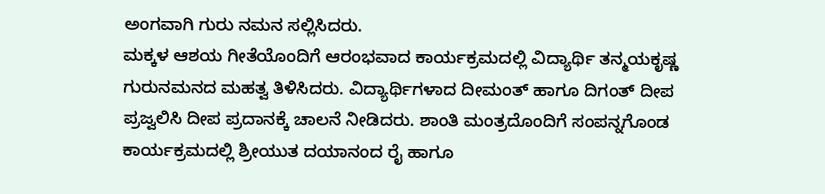ಅಂಗವಾಗಿ ಗುರು ನಮನ ಸಲ್ಲಿಸಿದರು.
ಮಕ್ಕಳ ಆಶಯ ಗೀತೆಯೊಂದಿಗೆ ಆರಂಭವಾದ ಕಾರ್ಯಕ್ರಮದಲ್ಲಿ ವಿದ್ಯಾರ್ಥಿ ತನ್ಮಯಕೃಷ್ಣ ಗುರುನಮನದ ಮಹತ್ವ ತಿಳಿಸಿದರು. ವಿದ್ಯಾರ್ಥಿಗಳಾದ ದೀಮಂತ್ ಹಾಗೂ ದಿಗಂತ್ ದೀಪ ಪ್ರಜ್ವಲಿಸಿ ದೀಪ ಪ್ರದಾನಕ್ಕೆ ಚಾಲನೆ ನೀಡಿದರು. ಶಾಂತಿ ಮಂತ್ರದೊಂದಿಗೆ ಸಂಪನ್ನಗೊಂಡ ಕಾರ್ಯಕ್ರಮದಲ್ಲಿ ಶ್ರೀಯುತ ದಯಾನಂದ ರೈ ಹಾಗೂ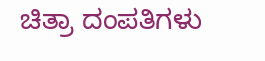ಚಿತ್ರಾ ದಂಪತಿಗಳು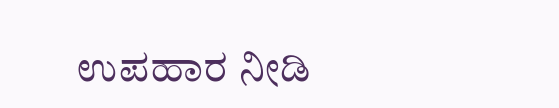ಉಪಹಾರ ನೀಡಿ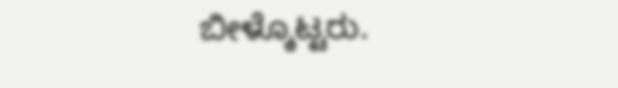ಬೀಳ್ಕೊಟ್ಟರು.